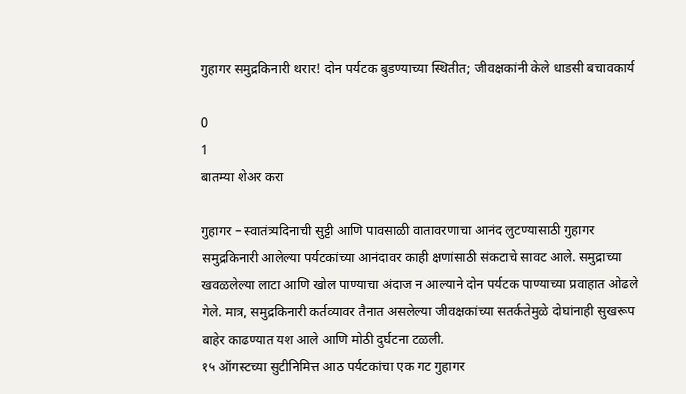गुहागर समुद्रकिनारी थरार! दोन पर्यटक बुडण्याच्या स्थितीत; जीवक्षकांनी केले धाडसी बचावकार्य

0
1
बातम्या शेअर करा

गुहागर – स्वातंत्र्यदिनाची सुट्टी आणि पावसाळी वातावरणाचा आनंद लुटण्यासाठी गुहागर समुद्रकिनारी आलेल्या पर्यटकांच्या आनंदावर काही क्षणांसाठी संकटाचे सावट आले. समुद्राच्या खवळलेल्या लाटा आणि खोल पाण्याचा अंदाज न आल्याने दोन पर्यटक पाण्याच्या प्रवाहात ओढले गेले. मात्र, समुद्रकिनारी कर्तव्यावर तैनात असलेल्या जीवक्षकांच्या सतर्कतेमुळे दोघांनाही सुखरूप बाहेर काढण्यात यश आले आणि मोठी दुर्घटना टळली.
१५ ऑगस्टच्या सुटीनिमित्त आठ पर्यटकांचा एक गट गुहागर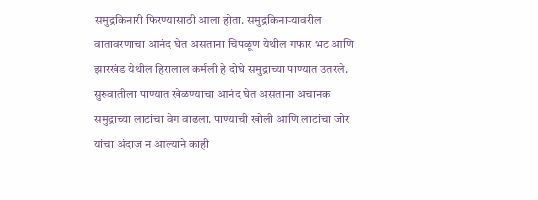समुद्रकिनारी फिरण्यासाठी आला होता. समुद्रकिनाऱ्यावरील वातावरणाचा आनंद घेत असताना चिपळूण येथील गफार भट आणि झारखंड येथील हिरालाल कर्मली हे दोघे समुद्राच्या पाण्यात उतरले. सुरुवातीला पाण्यात खेळण्याचा आनंद घेत असताना अचानक समुद्राच्या लाटांचा वेग वाढला. पाण्याची खोली आणि लाटांचा जोर यांचा अंदाज न आल्याने काही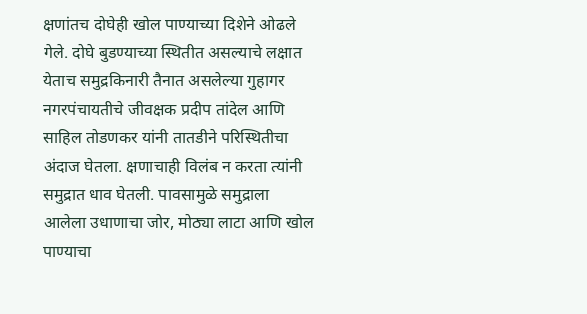क्षणांतच दोघेही खोल पाण्याच्या दिशेने ओढले गेले. दोघे बुडण्याच्या स्थितीत असल्याचे लक्षात येताच समुद्रकिनारी तैनात असलेल्या गुहागर नगरपंचायतीचे जीवक्षक प्रदीप तांदेल आणि साहिल तोडणकर यांनी तातडीने परिस्थितीचा अंदाज घेतला. क्षणाचाही विलंब न करता त्यांनी समुद्रात धाव घेतली. पावसामुळे समुद्राला आलेला उधाणाचा जोर, मोठ्या लाटा आणि खोल पाण्याचा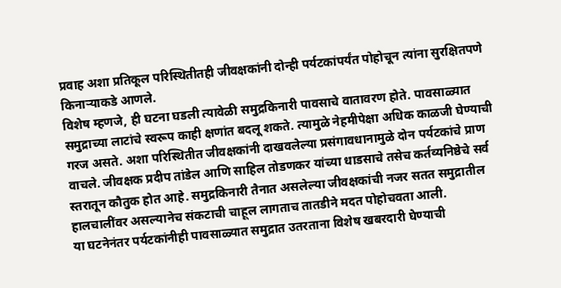प्रवाह अशा प्रतिकूल परिस्थितीतही जीवक्षकांनी दोन्ही पर्यटकांपर्यंत पोहोचून त्यांना सुरक्षितपणे किनाऱ्याकडे आणले.
विशेष म्हणजे, ही घटना घडली त्यावेळी समुद्रकिनारी पावसाचे वातावरण होते. पावसाळ्यात समुद्राच्या लाटांचे स्वरूप काही क्षणांत बदलू शकते. त्यामुळे नेहमीपेक्षा अधिक काळजी घेण्याची गरज असते. अशा परिस्थितीत जीवक्षकांनी दाखवलेल्या प्रसंगावधानामुळे दोन पर्यटकांचे प्राण वाचले. जीवक्षक प्रदीप तांडेल आणि साहिल तोडणकर यांच्या धाडसाचे तसेच कर्तव्यनिष्ठेचे सर्व स्तरातून कौतुक होत आहे. समुद्रकिनारी तैनात असलेल्या जीवक्षकांची नजर सतत समुद्रातील हालचालींवर असल्यानेच संकटाची चाहूल लागताच तातडीने मदत पोहोचवता आली.
या घटनेनंतर पर्यटकांनीही पावसाळ्यात समुद्रात उतरताना विशेष खबरदारी घेण्याची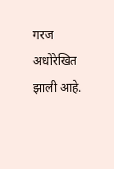गरज अधोरेखित झाली आहे.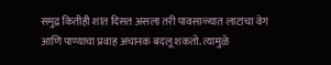समुद्र कितीही शांत दिसत असला तरी पावसाळ्यात लाटांचा वेग आणि पाण्याचा प्रवाह अचानक बदलू शकतो. त्यामुळे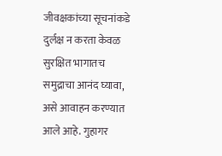जीवक्षकांच्या सूचनांकडे दुर्लक्ष न करता केवळ सुरक्षित भागातच समुद्राचा आनंद घ्यावा, असे आवाहन करण्यात आले आहे. गुहागर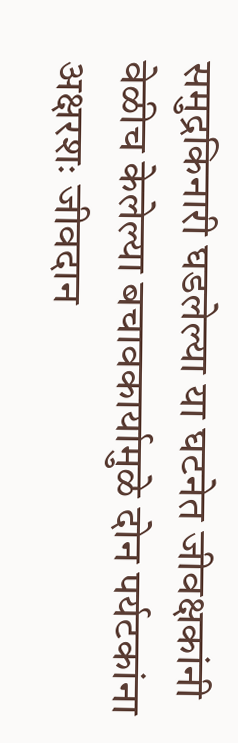समुद्रकिनारी घडलेल्या या घटनेत जीवक्षकांनी वेळीच केलेल्या बचावकार्यामुळे दोन पर्यटकांना अक्षरशः जीवदान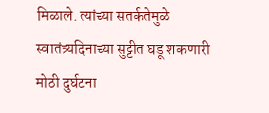मिळाले. त्यांच्या सतर्कतेमुळे स्वातंत्र्यदिनाच्या सुट्टीत घडू शकणारी मोठी दुर्घटना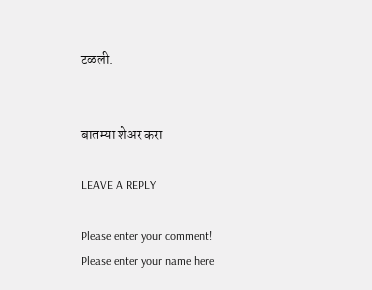टळली.


बातम्या शेअर करा

LEAVE A REPLY

Please enter your comment!
Please enter your name here